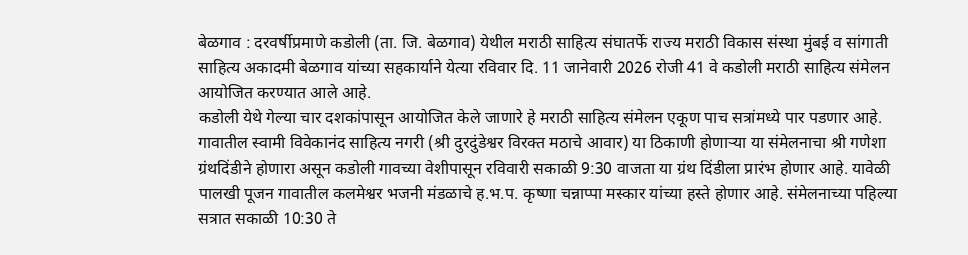बेळगाव : दरवर्षीप्रमाणे कडोली (ता. जि. बेळगाव) येथील मराठी साहित्य संघातर्फे राज्य मराठी विकास संस्था मुंबई व सांगाती साहित्य अकादमी बेळगाव यांच्या सहकार्याने येत्या रविवार दि. 11 जानेवारी 2026 रोजी 41 वे कडोली मराठी साहित्य संमेलन आयोजित करण्यात आले आहे.
कडोली येथे गेल्या चार दशकांपासून आयोजित केले जाणारे हे मराठी साहित्य संमेलन एकूण पाच सत्रांमध्ये पार पडणार आहे. गावातील स्वामी विवेकानंद साहित्य नगरी (श्री दुरदुंडेश्वर विरक्त मठाचे आवार) या ठिकाणी होणाऱ्या या संमेलनाचा श्री गणेशा ग्रंथदिंडीने होणारा असून कडोली गावच्या वेशीपासून रविवारी सकाळी 9:30 वाजता या ग्रंथ दिंडीला प्रारंभ होणार आहे. यावेळी पालखी पूजन गावातील कलमेश्वर भजनी मंडळाचे ह.भ.प. कृष्णा चन्नाप्पा मस्कार यांच्या हस्ते होणार आहे. संमेलनाच्या पहिल्या सत्रात सकाळी 10:30 ते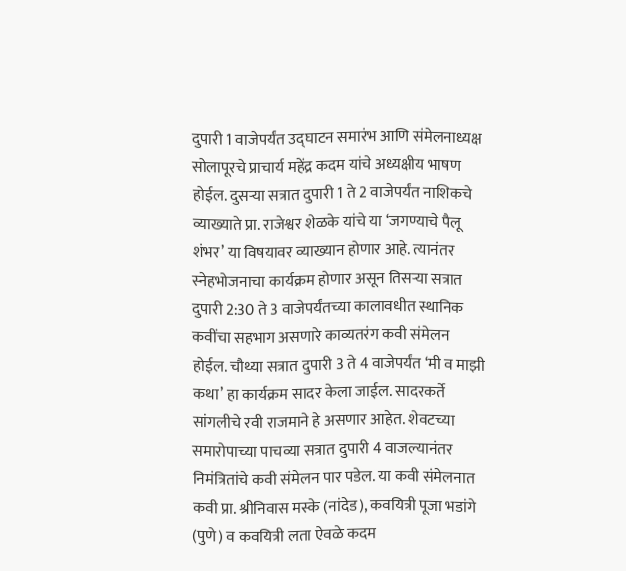दुपारी 1 वाजेपर्यंत उद्घाटन समारंभ आणि संमेलनाध्यक्ष सोलापूरचे प्राचार्य महेंद्र कदम यांचे अध्यक्षीय भाषण होईल. दुसऱ्या सत्रात दुपारी 1 ते 2 वाजेपर्यंत नाशिकचे व्याख्याते प्रा. राजेश्वर शेळके यांचे या ‘जगण्याचे पैलू शंभर’ या विषयावर व्याख्यान होणार आहे. त्यानंतर स्नेहभोजनाचा कार्यक्रम होणार असून तिसऱ्या सत्रात दुपारी 2:30 ते 3 वाजेपर्यंतच्या कालावधीत स्थानिक कवींचा सहभाग असणारे काव्यतरंग कवी संमेलन होईल. चौथ्या सत्रात दुपारी 3 ते 4 वाजेपर्यंत ‘मी व माझी कथा’ हा कार्यक्रम सादर केला जाईल. सादरकर्ते सांगलीचे रवी राजमाने हे असणार आहेत. शेवटच्या समारोपाच्या पाचव्या सत्रात दुपारी 4 वाजल्यानंतर निमंत्रितांचे कवी संमेलन पार पडेल. या कवी संमेलनात कवी प्रा. श्रीनिवास मस्के (नांदेड), कवयित्री पूजा भडांगे (पुणे) व कवयित्री लता ऐवळे कदम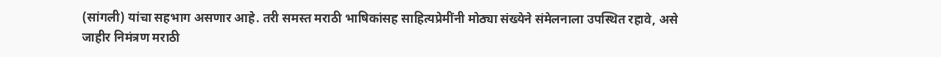(सांगली) यांचा सहभाग असणार आहे. तरी समस्त मराठी भाषिकांसह साहित्यप्रेमींनी मोठ्या संख्येने संमेलनाला उपस्थित रहावे, असे जाहीर निमंत्रण मराठी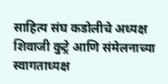साहित्य संघ कडोलीचे अध्यक्ष शिवाजी कुट्रे आणि संमेलनाच्या स्वागताध्यक्ष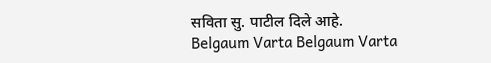सविता सु. पाटील दिले आहे.
Belgaum Varta Belgaum Varta